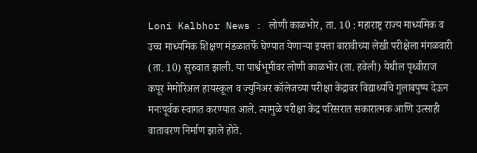Loni Kalbhor News : लोणी काळभोर, ता. 10 : महाराष्ट्र राज्य माध्यमिक व उच्च माध्यमिक शिक्षण मंडळातर्फे घेण्यात येणाऱ्या इयत्ता बारावीच्या लेखी परीक्षेला मंगळवारी (ता. 10) सुरुवात झाली. या पार्श्वभूमीवर लोणी काळभोर (ता. हवेली) येथील पृथ्वीराज कपूर मेमोरिअल हायस्कूल व ज्युनिअर कॉलेजच्या परीक्षा केंद्रावर विद्यार्थ्यांचे गुलाबपुष्प देऊन मनःपूर्वक स्वागत करण्यात आले. त्यामुळे परीक्षा केंद्र परिसरात सकारात्मक आणि उत्साही वातावरण निर्माण झाले होते.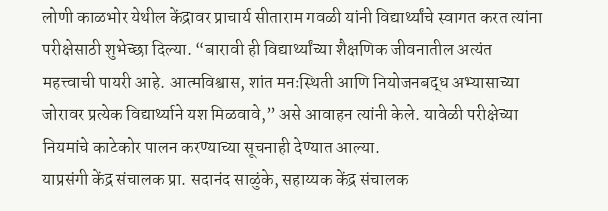लोणी काळभोर येथील केंद्रावर प्राचार्य सीताराम गवळी यांनी विद्यार्थ्यांचे स्वागत करत त्यांना परीक्षेसाठी शुभेच्छा दिल्या. “बारावी ही विद्यार्थ्यांच्या शैक्षणिक जीवनातील अत्यंत महत्त्वाची पायरी आहे. आत्मविश्वास, शांत मनःस्थिती आणि नियोजनबद्ध अभ्यासाच्या जोरावर प्रत्येक विद्यार्थ्याने यश मिळवावे,” असे आवाहन त्यांनी केले. यावेळी परीक्षेच्या नियमांचे काटेकोर पालन करण्याच्या सूचनाही देण्यात आल्या.
याप्रसंगी केंद्र संचालक प्रा. सदानंद साळुंके, सहाय्यक केंद्र संचालक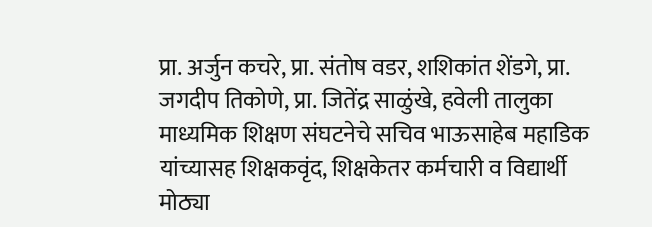प्रा. अर्जुन कचरे, प्रा. संतोष वडर, शशिकांत शेंडगे, प्रा. जगदीप तिकोणे, प्रा. जितेंद्र साळुंखे, हवेली तालुका माध्यमिक शिक्षण संघटनेचे सचिव भाऊसाहेब महाडिक यांच्यासह शिक्षकवृंद, शिक्षकेतर कर्मचारी व विद्यार्थी मोठ्या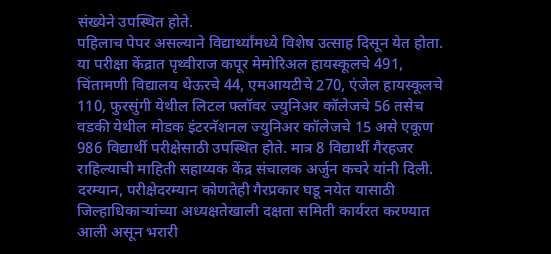संख्येने उपस्थित होते.
पहिलाच पेपर असल्याने विद्यार्थ्यांमध्ये विशेष उत्साह दिसून येत होता. या परीक्षा केंद्रात पृथ्वीराज कपूर मेमोरिअल हायस्कूलचे 491, चिंतामणी विद्यालय थेऊरचे 44, एमआयटीचे 270, एंजेल हायस्कूलचे 110, फुरसुंगी येथील लिटल फ्लॉवर ज्युनिअर कॉलेजचे 56 तसेच वडकी येथील मोडक इंटरनॅशनल ज्युनिअर कॉलेजचे 15 असे एकूण 986 विद्यार्थी परीक्षेसाठी उपस्थित होते. मात्र 8 विद्यार्थी गैरहजर राहिल्याची माहिती सहाय्यक केंद्र संचालक अर्जुन कचरे यांनी दिली.
दरम्यान, परीक्षेदरम्यान कोणतेही गैरप्रकार घडू नयेत यासाठी जिल्हाधिकाऱ्यांच्या अध्यक्षतेखाली दक्षता समिती कार्यरत करण्यात आली असून भरारी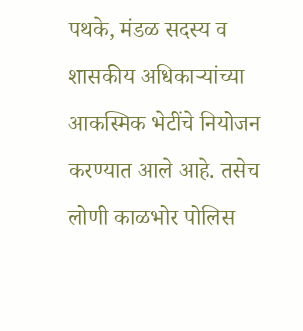पथके, मंडळ सदस्य व शासकीय अधिकाऱ्यांच्या आकस्मिक भेटींचे नियोजन करण्यात आले आहे. तसेच लोणी काळभोर पोलिस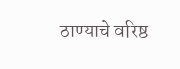ठाण्याचे वरिष्ठ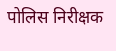पोलिस निरीक्षक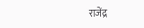राजेंद्र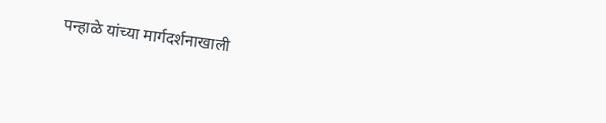पन्हाळे यांच्या मार्गदर्शनाखाली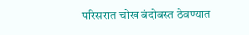परिसरात चोख बंदोबस्त ठेवण्यात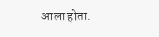आला होता.